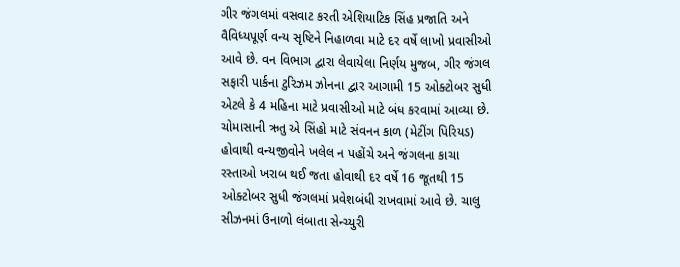ગીર જંગલમાં વસવાટ કરતી એશિયાટિક સિંહ પ્રજાતિ અને વૈવિધ્યપૂર્ણ વન્ય સૃષ્ટિને નિહાળવા માટે દર વર્ષે લાખો પ્રવાસીઓ આવે છે. વન વિભાગ દ્વારા લેવાયેલા નિર્ણય મુજબ, ગીર જંગલ સફારી પાર્કના ટુરિઝમ ઝોનના દ્વાર આગામી 15 ઓક્ટોબર સુધી એટલે કે 4 મહિના માટે પ્રવાસીઓ માટે બંધ કરવામાં આવ્યા છે.
ચોમાસાની ઋતુ એ સિંહો માટે સંવનન કાળ (મેટીંગ પિરિયડ) હોવાથી વન્યજીવોને ખલેલ ન પહોંચે અને જંગલના કાચા રસ્તાઓ ખરાબ થઈ જતા હોવાથી દર વર્ષે 16 જૂતથી 15 ઓક્ટોબર સુધી જંગલમાં પ્રવેશબંધી રાખવામાં આવે છે. ચાલુ સીઝનમાં ઉનાળો લંબાતા સેન્ચ્યુરી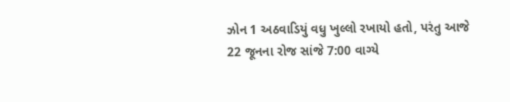ઝોન 1 અઠવાડિયું વધુ ખુલ્લો રખાયો હતો, પરંતુ આજે 22 જૂનના રોજ સાંજે 7:00 વાગ્યે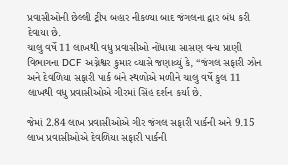પ્રવાસીઓની છેલ્લી ટ્રીપ બહાર નીકળ્યા બાદ જંગલના દ્વાર બંધ કરી દેવાયા છે.
ચાલુ વર્ષે 11 લાખથી વધુ પ્રવાસીઓ નોંધાયા સાસણ વન્ય પ્રાણી વિભાગના DCF અગ્નેશ્વર કુમાર વ્યાસે જણાવ્યું કે, “જંગલ સફારી ઝોન અને દેવળિયા સફારી પાર્ક બંને સ્થળોએ મળીને ચાલુ વર્ષે કુલ 11 લાખથી વધુ પ્રવાસીઓએ ગીરમાં સિંહ દર્શન કર્યા છે.

જેમાં 2.84 લાખ પ્રવાસીઓએ ગીર જંગલ સફારી પાર્કની અને 9.15 લાખ પ્રવાસીઓએ દેવળિયા સફારી પાર્કની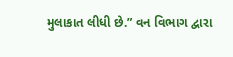મુલાકાત લીધી છે.” વન વિભાગ દ્વારા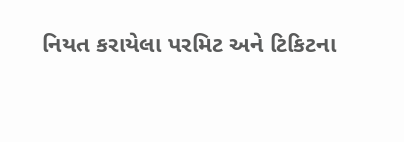નિયત કરાયેલા પરમિટ અને ટિકિટના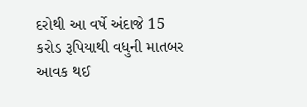દરોથી આ વર્ષે અંદાજે 15 કરોડ રૂપિયાથી વધુની માતબર આવક થઈ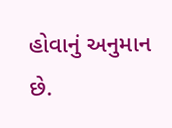હોવાનું અનુમાન છે.